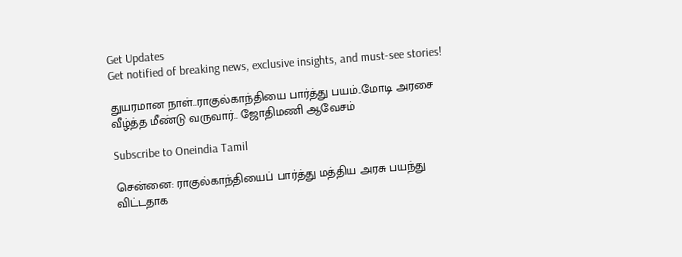Get Updates
Get notified of breaking news, exclusive insights, and must-see stories!

துயரமான நாள்..ராகுல்காந்தியை பார்த்து பயம்..மோடி அரசை வீழ்த்த மீண்டு வருவார்.. ஜோதிமணி ஆவேசம்

Subscribe to Oneindia Tamil

சென்னை: ராகுல்காந்தியைப் பார்த்து மத்திய அரசு பயந்து விட்டதாக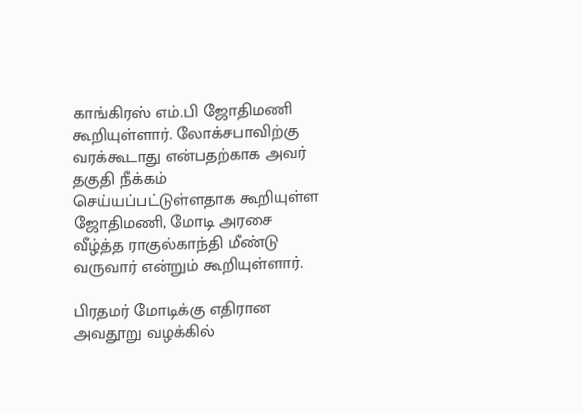காங்கிரஸ் எம்.பி ஜோதிமணி கூறியுள்ளார். லோக்சபாவிற்கு வரக்கூடாது என்பதற்காக அவர் தகுதி நீக்கம் செய்யப்பட்டுள்ளதாக கூறியுள்ள ஜோதிமணி, மோடி அரசை வீழ்த்த ராகுல்காந்தி மீண்டு வருவார் என்றும் கூறியுள்ளார்.

பிரதமர் மோடிக்கு எதிரான அவதூறு வழக்கில்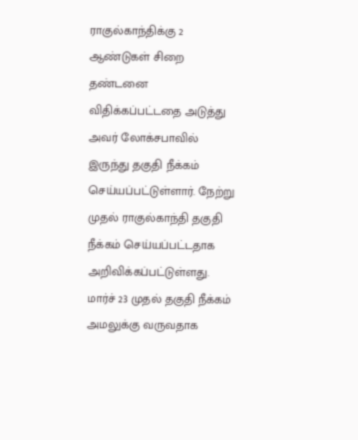ராகுல்காந்திக்கு 2 ஆண்டுகள் சிறை தண்டனை விதிக்கப்பட்டதை அடுத்து அவர் லோக்சபாவில் இருந்து தகுதி நீக்கம் செய்யப்பட்டுள்ளார். நேற்று முதல் ராகுல்காந்தி தகுதி நீக்கம் செய்யப்பட்டதாக அறிவிக்கப்பட்டுள்ளது. மார்ச் 23 முதல் தகுதி நீக்கம் அமலுக்கு வருவதாக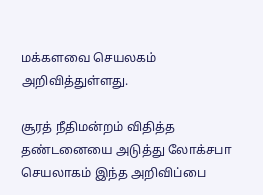மக்களவை செயலகம் அறிவித்துள்ளது.

சூரத் நீதிமன்றம் விதித்த தண்டனையை அடுத்து லோக்சபா செயலாகம் இந்த அறிவிப்பை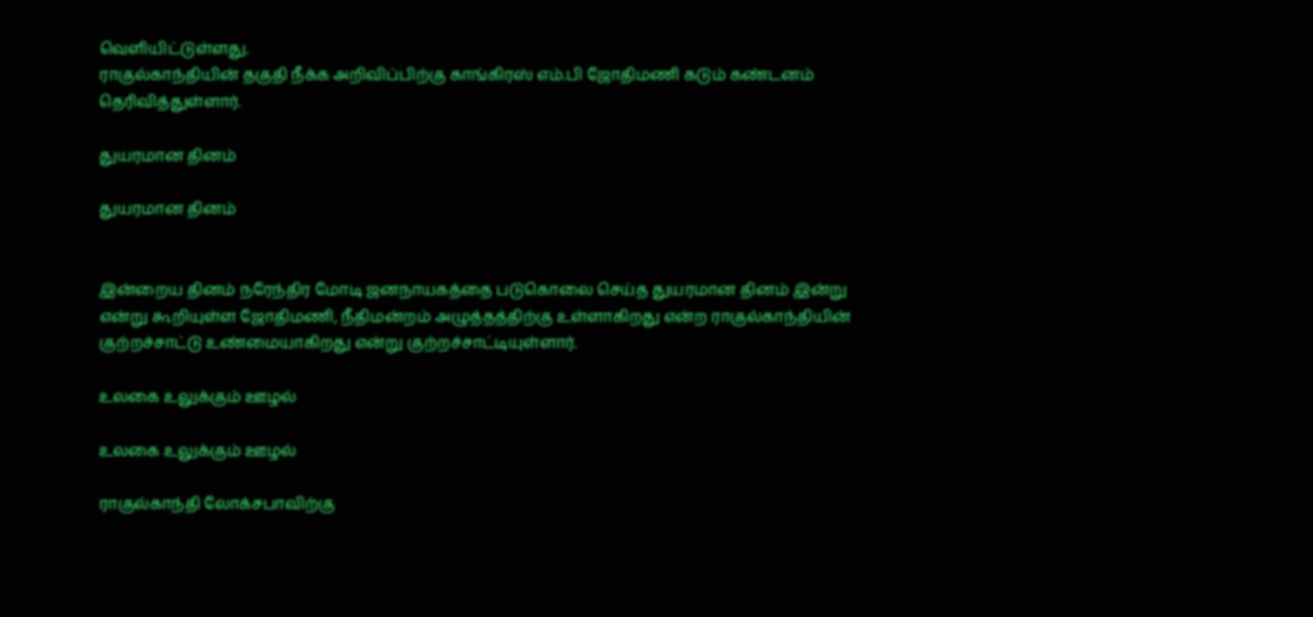வெளியிட்டுள்ளது.
ராகுல்காந்தியின் தகுதி நீக்க அறிவிப்பிற்கு காங்கிரஸ் எம்.பி ஜோதிமணி கடும் கண்டனம் தெரிவித்துள்ளார்.

துயரமான தினம்

துயரமான தினம்


இன்றைய தினம் நரேந்திர மோடி ஜனநாயகத்தை படுகொலை செய்த துயரமான தினம் இன்று என்று கூறியுள்ள ஜோதிமணி, நீதிமன்றம் அழுத்தத்திற்கு உள்ளாகிறது என்ற ராகுல்காந்தியின் குற்றச்சாட்டு உண்மையாகிறது என்று குற்றச்சாட்டியுள்ளார்.

உலகை உலுக்கும் ஊழல்

உலகை உலுக்கும் ஊழல்

ராகுல்காந்தி லோக்சபாவிற்கு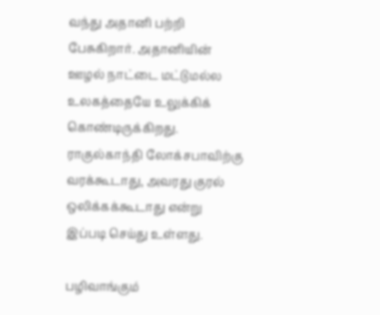வந்து அதானி பற்றி பேசுகிறார். அதானியின் ஊழல் நாட்டை மட்டுமல்ல உலகத்தையே உலுக்கிக் கொண்டிருக்கிறது. ராகுல்காந்தி லோக்சபாவிற்கு வரக்கூடாது, அவரது குரல் ஒலிக்கக்கூடாது என்று இப்படி செய்து உள்ளது.

பழிவாங்கும்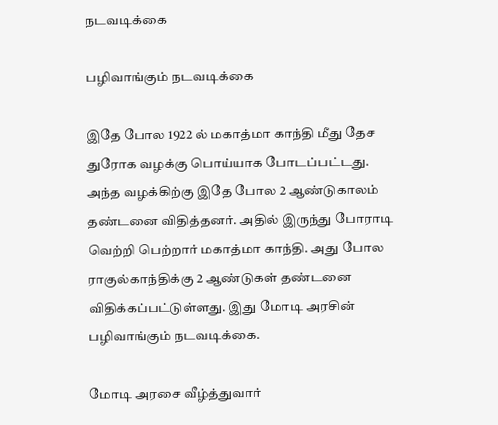நடவடிக்கை

பழிவாங்கும் நடவடிக்கை

இதே போல 1922 ல் மகாத்மா காந்தி மீது தேச துரோக வழக்கு பொய்யாக போடப்பட்டது. அந்த வழக்கிற்கு இதே போல 2 ஆண்டுகாலம் தண்டனை விதித்தனர். அதில் இருந்து போராடி வெற்றி பெற்றார் மகாத்மா காந்தி. அது போல ராகுல்காந்திக்கு 2 ஆண்டுகள் தண்டனை விதிக்கப்பட்டுள்ளது. இது மோடி அரசின் பழிவாங்கும் நடவடிக்கை.

மோடி அரசை வீழ்த்துவார்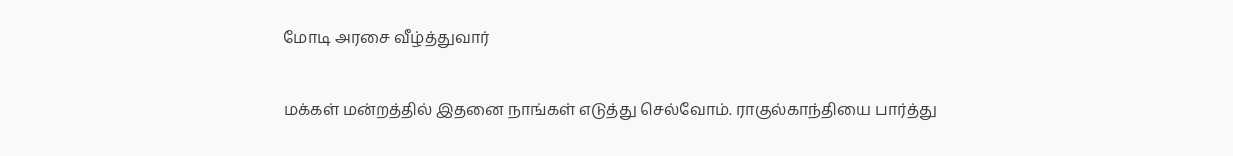மோடி அரசை வீழ்த்துவார்

மக்கள் மன்றத்தில் இதனை நாங்கள் எடுத்து செல்வோம். ராகுல்காந்தியை பார்த்து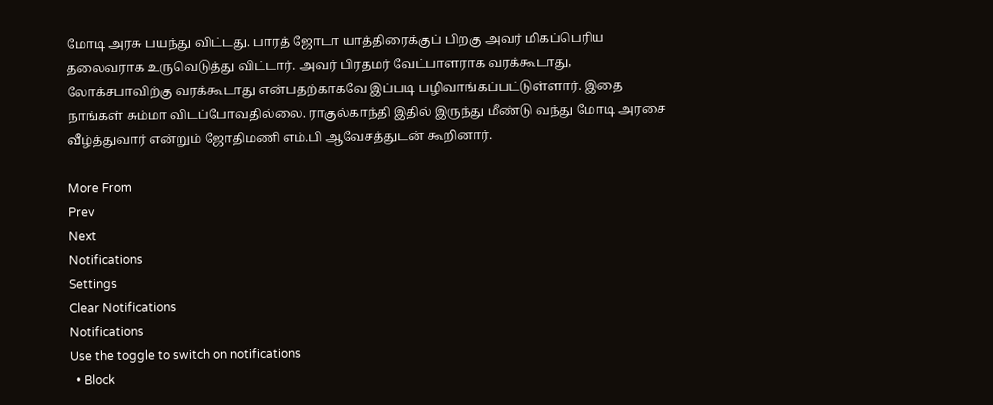மோடி அரசு பயந்து விட்டது. பாரத் ஜோடா யாத்திரைக்குப் பிறகு அவர் மிகப்பெரிய தலைவராக உருவெடுத்து விட்டார். அவர் பிரதமர் வேட்பாளராக வரக்கூடாது, லோக்சபாவிற்கு வரக்கூடாது என்பதற்காகவே இப்படி பழிவாங்கப்பட்டுள்ளார். இதை நாங்கள் சும்மா விடப்போவதில்லை. ராகுல்காந்தி இதில் இருந்து மீண்டு வந்து மோடி அரசை வீழ்த்துவார் என்றும் ஜோதிமணி எம்.பி ஆவேசத்துடன் கூறினார்.

More From
Prev
Next
Notifications
Settings
Clear Notifications
Notifications
Use the toggle to switch on notifications
  • Block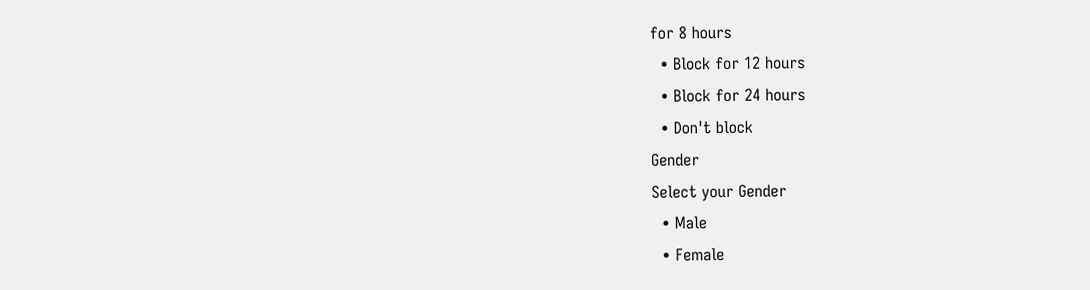for 8 hours
  • Block for 12 hours
  • Block for 24 hours
  • Don't block
Gender
Select your Gender
  • Male
  • Female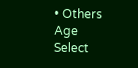• Others
Age
Select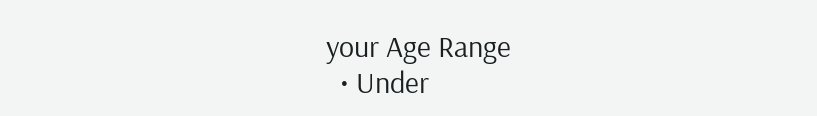your Age Range
  • Under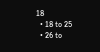18
  • 18 to 25
  • 26 to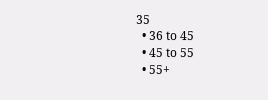35
  • 36 to 45
  • 45 to 55
  • 55+